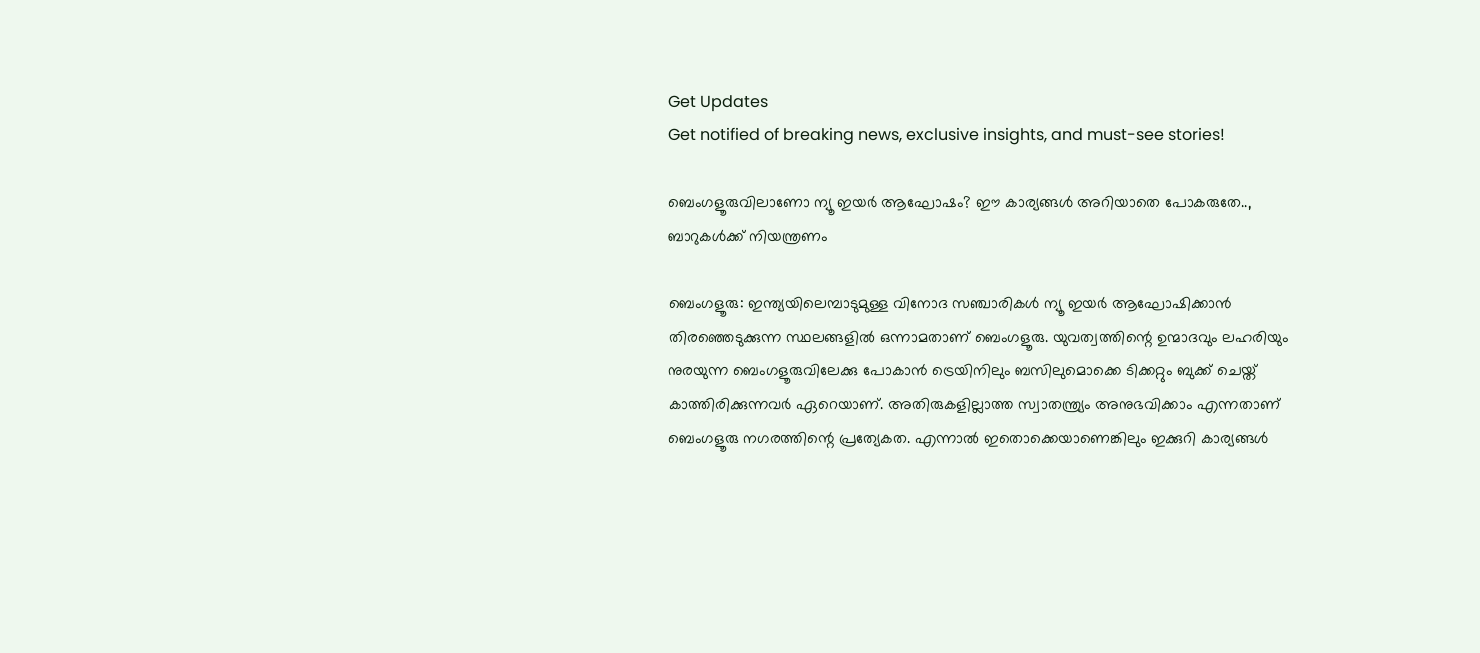Get Updates
Get notified of breaking news, exclusive insights, and must-see stories!

ബെംഗളൂരുവിലാണോ ന്യൂ ഇയര്‍ ആഘോഷം? ഈ കാര്യങ്ങള്‍ അറിയാതെ പോകരുതേ.., ബാറുകള്‍ക്ക് നിയന്ത്രണം

ബെംഗളൂരു: ഇന്ത്യയിലെമ്പാടുമുള്ള വിനോദ സഞ്ചാരികള്‍ ന്യൂ ഇയര്‍ ആഘോഷിക്കാന്‍ തിരഞ്ഞെടുക്കുന്ന സ്ഥലങ്ങളില്‍ ഒന്നാമതാണ് ബെംഗളൂരു. യുവത്വത്തിന്റെ ഉന്മാദവും ലഹരിയും നുരയുന്ന ബെംഗളൂരുവിലേക്കു പോകാന്‍ ട്രെയിനിലും ബസിലുമൊക്കെ ടിക്കറ്റും ബുക്ക് ചെയ്ത് കാത്തിരിക്കുന്നവര്‍ ഏറെയാണ്. അതിരുകളില്ലാത്ത സ്വാതന്ത്ര്യം അനുഭവിക്കാം എന്നതാണ് ബെംഗളൂരു നഗരത്തിന്റെ പ്രത്യേകത. എന്നാല്‍ ഇതൊക്കെയാണെങ്കിലും ഇക്കുറി കാര്യങ്ങള്‍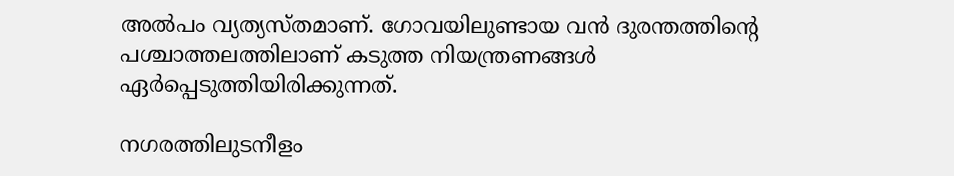അല്‍പം വ്യത്യസ്തമാണ്. ഗോവയിലുണ്ടായ വന്‍ ദുരന്തത്തിന്റെ പശ്ചാത്തലത്തിലാണ് കടുത്ത നിയന്ത്രണങ്ങള്‍ ഏര്‍പ്പെടുത്തിയിരിക്കുന്നത്.

നഗരത്തിലുടനീളം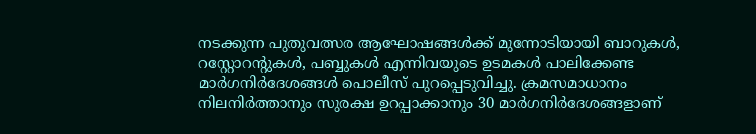നടക്കുന്ന പുതുവത്സര ആഘോഷങ്ങള്‍ക്ക് മുന്നോടിയായി ബാറുകള്‍, റസ്റ്റോറന്റുകള്‍, പബ്ബുകള്‍ എന്നിവയുടെ ഉടമകള്‍ പാലിക്കേണ്ട മാര്‍ഗനിര്‍ദേശങ്ങള്‍ പൊലീസ് പുറപ്പെടുവിച്ചു. ക്രമസമാധാനം നിലനിര്‍ത്താനും സുരക്ഷ ഉറപ്പാക്കാനും 30 മാര്‍ഗനിര്‍ദേശങ്ങളാണ്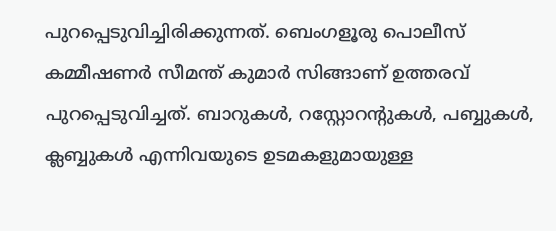പുറപ്പെടുവിച്ചിരിക്കുന്നത്. ബെംഗളൂരു പൊലീസ് കമ്മീഷണര്‍ സീമന്ത് കുമാര്‍ സിങ്ങാണ് ഉത്തരവ് പുറപ്പെടുവിച്ചത്. ബാറുകള്‍, റസ്റ്റോറന്റുകള്‍, പബ്ബുകള്‍, ക്ലബ്ബുകള്‍ എന്നിവയുടെ ഉടമകളുമായുള്ള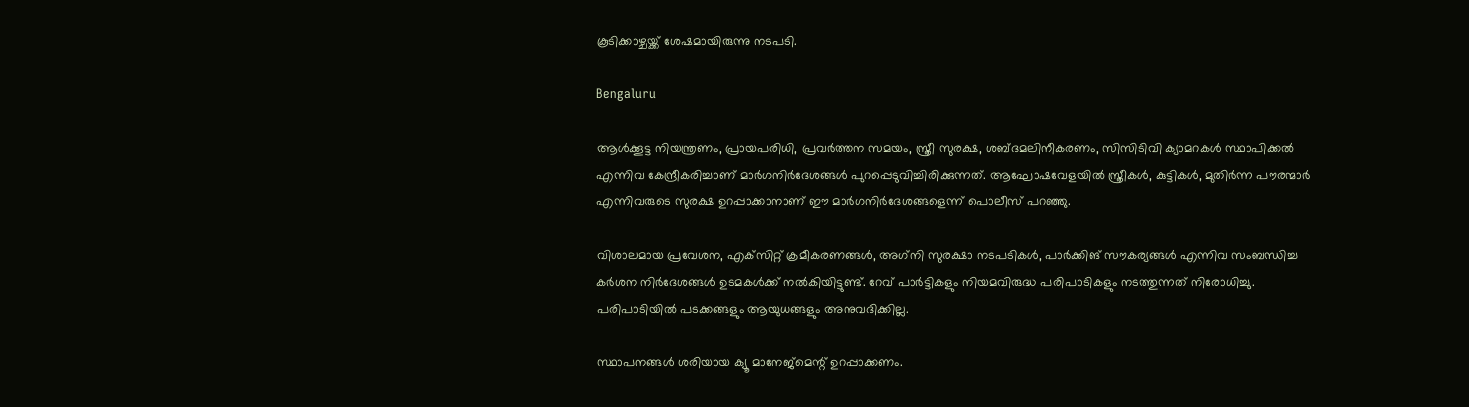കൂടിക്കാഴ്ചയ്ക്ക് ശേഷമായിരുന്നു നടപടി.

Bengaluru

ആള്‍ക്കൂട്ട നിയന്ത്രണം, പ്രായപരിധി, പ്രവര്‍ത്തന സമയം, സ്ത്രീ സുരക്ഷ, ശബ്ദമലിനീകരണം, സിസിടിവി ക്യാമറകള്‍ സ്ഥാപിക്കല്‍ എന്നിവ കേന്ദ്രീകരിച്ചാണ് മാര്‍ഗനിര്‍ദേശങ്ങള്‍ പുറപ്പെടുവിച്ചിരിക്കുന്നത്. ആഘോഷവേളയില്‍ സ്ത്രീകള്‍, കുട്ടികള്‍, മുതിര്‍ന്ന പൗരന്മാര്‍ എന്നിവരുടെ സുരക്ഷ ഉറപ്പാക്കാനാണ് ഈ മാര്‍ഗനിര്‍ദേശങ്ങളെന്ന് പൊലീസ് പറഞ്ഞു.

വിശാലമായ പ്രവേശന, എക്‌സിറ്റ് ക്രമീകരണങ്ങള്‍, അഗ്‌നി സുരക്ഷാ നടപടികള്‍, പാര്‍ക്കിങ് സൗകര്യങ്ങള്‍ എന്നിവ സംബന്ധിച്ച കര്‍ശന നിര്‍ദേശങ്ങള്‍ ഉടമകള്‍ക്ക് നല്‍കിയിട്ടുണ്ട്. റേവ് പാര്‍ട്ടികളും നിയമവിരുദ്ധ പരിപാടികളും നടത്തുന്നത് നിരോധിച്ചു. പരിപാടിയില്‍ പടക്കങ്ങളും ആയുധങ്ങളും അനുവദിക്കില്ല.

സ്ഥാപനങ്ങള്‍ ശരിയായ ക്യൂ മാനേജ്‌മെന്റ് ഉറപ്പാക്കണം.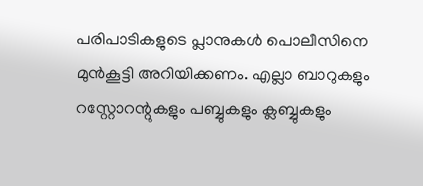പരിപാടികളുടെ പ്ലാനുകള്‍ പൊലീസിനെ മുന്‍കൂട്ടി അറിയിക്കണം. എല്ലാ ബാറുകളും റസ്റ്റോറന്റുകളും പബ്ബുകളും ക്ലബ്ബുകളും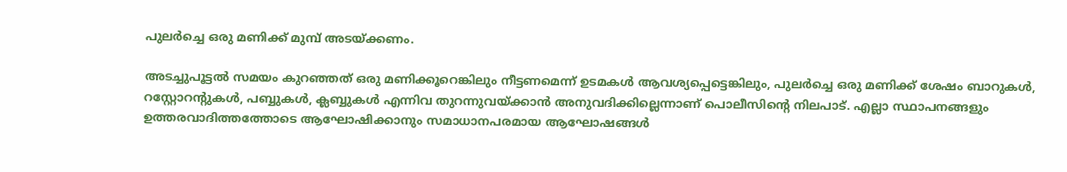പുലര്‍ച്ചെ ഒരു മണിക്ക് മുമ്പ് അടയ്ക്കണം.

അടച്ചുപൂട്ടല്‍ സമയം കുറഞ്ഞത് ഒരു മണിക്കൂറെങ്കിലും നീട്ടണമെന്ന് ഉടമകള്‍ ആവശ്യപ്പെട്ടെങ്കിലും, പുലര്‍ച്ചെ ഒരു മണിക്ക് ശേഷം ബാറുകള്‍, റസ്റ്റോറന്റുകള്‍, പബ്ബുകള്‍, ക്ലബ്ബുകള്‍ എന്നിവ തുറന്നുവയ്ക്കാന്‍ അനുവദിക്കില്ലെന്നാണ് പൊലീസിന്റെ നിലപാട്. എല്ലാ സ്ഥാപനങ്ങളും ഉത്തരവാദിത്തത്തോടെ ആഘോഷിക്കാനും സമാധാനപരമായ ആഘോഷങ്ങള്‍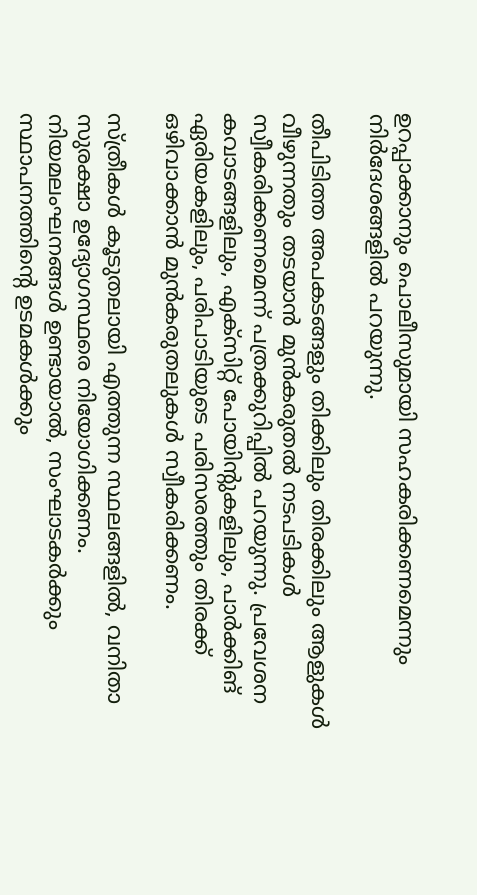ഉറപ്പാക്കാനും പൊലീസുമായി സഹകരിക്കണമെന്നും നിര്‍ദേശങ്ങളില്‍ പറയുന്നു.

തീപിടിത്ത അപകടങ്ങളും തിക്കിലും തിരക്കിലും ആളുകള്‍ വീഴുന്നതും തടയാന്‍ മുന്‍കരുതല്‍ നടപടികള്‍ സ്വീകരിക്കണമെന്ന് പത്രക്കുറിപ്പില്‍ പറയുന്നു. പ്രവേശന കവാടങ്ങളിലും, എക്‌സിറ്റ് പോയിന്റുകളിലും, പാര്‍ക്കിങ് ഏരിയകളിലും, പരിപാടിയുടെ പരിസരത്തും തിരക്ക് ഒഴിവാക്കാന്‍ മുന്‍കരുതലുകള്‍ സ്വീകരിക്കണം.

സ്ത്രീകള്‍ കൂടുതലായി എത്തുന്ന സ്ഥലങ്ങളില്‍, വനിതാ സുരക്ഷാ ഉദ്യോഗസ്ഥരെ നിയോഗിക്കണം. നിയമലംഘനങ്ങള്‍ ഉണ്ടായാല്‍, സംഘാടകര്‍ക്കും സ്ഥാപനത്തിന്റെ ഉടമകള്‍ക്കും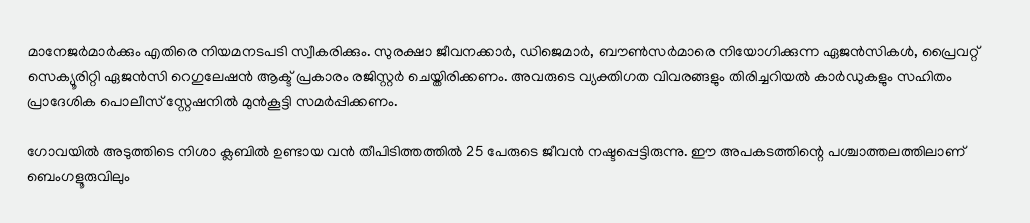മാനേജര്‍മാര്‍ക്കും എതിരെ നിയമനടപടി സ്വീകരിക്കും. സുരക്ഷാ ജീവനക്കാര്‍, ഡിജെമാര്‍, ബൗണ്‍സര്‍മാരെ നിയോഗിക്കുന്ന ഏജന്‍സികള്‍, പ്രൈവറ്റ് സെക്യൂരിറ്റി ഏജന്‍സി റെഗുലേഷന്‍ ആക്ട് പ്രകാരം രജിസ്റ്റര്‍ ചെയ്തിരിക്കണം. അവരുടെ വ്യക്തിഗത വിവരങ്ങളും തിരിച്ചറിയല്‍ കാര്‍ഡുകളും സഹിതം പ്രാദേശിക പൊലീസ് സ്റ്റേഷനില്‍ മുന്‍കൂട്ടി സമര്‍പ്പിക്കണം.

ഗോവയില്‍ അടുത്തിടെ നിശാ ക്ലബില്‍ ഉണ്ടായ വന്‍ തീപിടിത്തത്തില്‍ 25 പേരുടെ ജീവന്‍ നഷ്ടപ്പെട്ടിരുന്നു. ഈ അപകടത്തിന്റെ പശ്ചാത്തലത്തിലാണ് ബെംഗളൂരുവിലും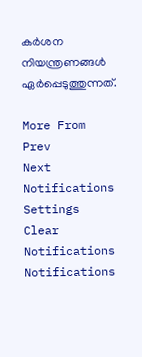കര്‍ശന നിയന്ത്രണങ്ങള്‍ ഏര്‍പ്പെടുത്തുന്നത്.

More From
Prev
Next
Notifications
Settings
Clear Notifications
Notifications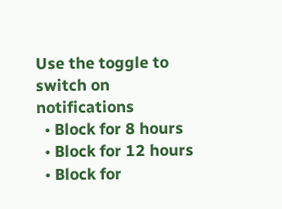Use the toggle to switch on notifications
  • Block for 8 hours
  • Block for 12 hours
  • Block for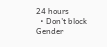24 hours
  • Don't block
Gender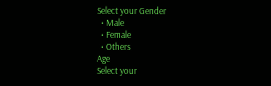Select your Gender
  • Male
  • Female
  • Others
Age
Select your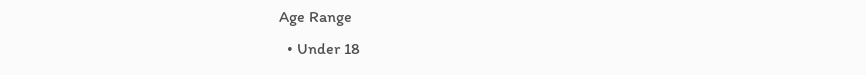Age Range
  • Under 18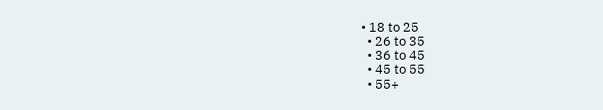• 18 to 25
  • 26 to 35
  • 36 to 45
  • 45 to 55
  • 55+